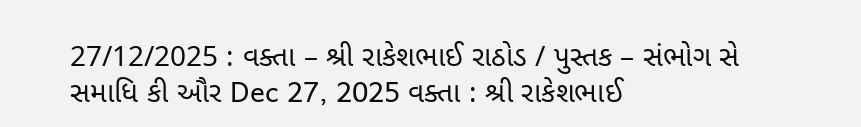27/12/2025 : વક્તા – શ્રી રાકેશભાઈ રાઠોડ / પુસ્તક – સંભોગ સે સમાધિ કી ઔર Dec 27, 2025 વક્તા : શ્રી રાકેશભાઈ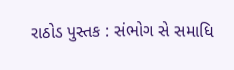રાઠોડ પુસ્તક : સંભોગ સે સમાધિ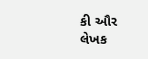કી ઔર લેખક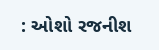: ઓશો રજનીશ